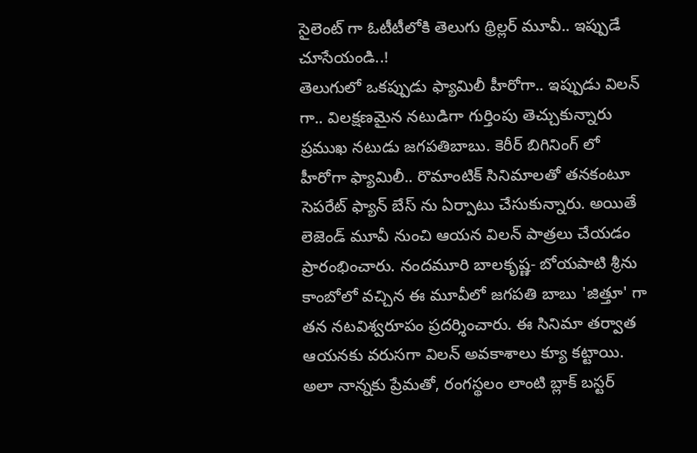సైలెంట్ గా ఓటీటీలోకి తెలుగు థ్రిల్లర్ మూవీ.. ఇప్పుడే చూసేయండి..!
తెలుగులో ఒకప్పుడు ఫ్యామిలీ హీరోగా.. ఇప్పుడు విలన్ గా.. విలక్షణమైన నటుడిగా గుర్తింపు తెచ్చుకున్నారు ప్రముఖ నటుడు జగపతిబాబు. కెరీర్ బిగినింగ్ లో హీరోగా ఫ్యామిలీ.. రొమాంటిక్ సినిమాలతో తనకంటూ సెపరేట్ ఫ్యాన్ బేస్ ను ఏర్పాటు చేసుకున్నారు. అయితే లెజెండ్ మూవీ నుంచి ఆయన విలన్ పాత్రలు చేయడం ప్రారంభించారు. నందమూరి బాలకృష్ణ- బోయపాటి శ్రీను కాంబోలో వచ్చిన ఈ మూవీలో జగపతి బాబు 'జిత్తూ' గా తన నటవిశ్వరూపం ప్రదర్శించారు. ఈ సినిమా తర్వాత ఆయనకు వరుసగా విలన్ అవకాశాలు క్యూ కట్టాయి. అలా నాన్నకు ప్రేమతో, రంగస్థలం లాంటి బ్లాక్ బస్టర్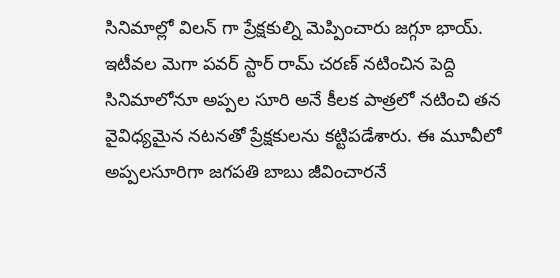సినిమాల్లో విలన్ గా ప్రేక్షకుల్ని మెప్పించారు జగ్గూ భాయ్.
ఇటీవల మెగా పవర్ స్టార్ రామ్ చరణ్ నటించిన పెద్ది సినిమాలోనూ అప్పల సూరి అనే కీలక పాత్రలో నటించి తన వైవిధ్యమైన నటనతో ప్రేక్షకులను కట్టిపడేశారు. ఈ మూవీలో అప్పలసూరిగా జగపతి బాబు జీవించారనే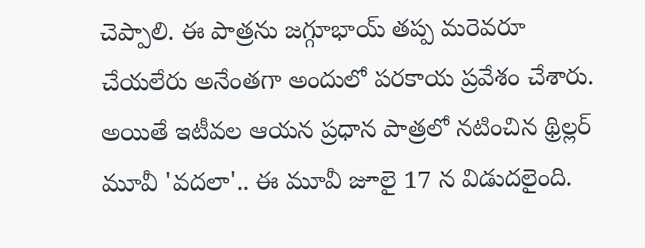చెప్పాలి. ఈ పాత్రను జగ్గూభాయ్ తప్ప మరెవరూ చేయలేరు అనేంతగా అందులో పరకాయ ప్రవేశం చేశారు. అయితే ఇటీవల ఆయన ప్రధాన పాత్రలో నటించిన థ్రిల్లర్ మూవీ 'వదలా'.. ఈ మూవీ జూలై 17 న విడుదలైంది.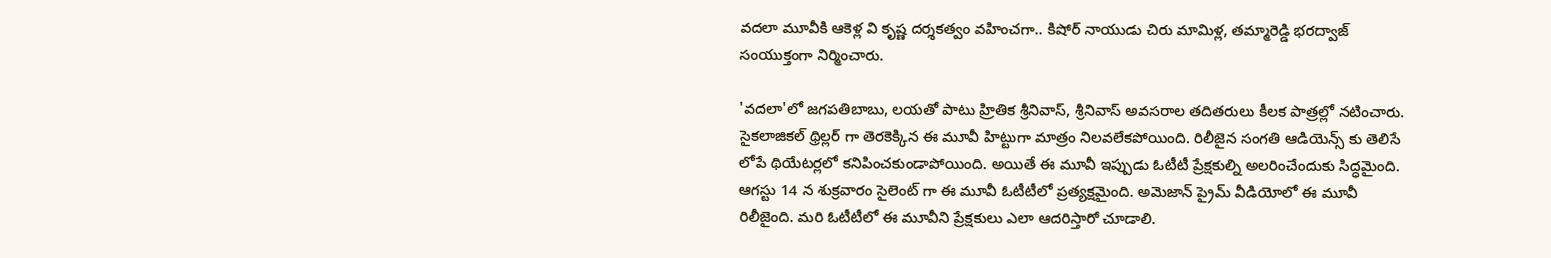వదలా మూవీకి ఆకెళ్ల వి కృష్ణ దర్శకత్వం వహించగా.. కిషోర్ నాయుడు చిరు మామిళ్ల, తమ్మారెడ్డి భరద్వాజ్ సంయుక్తంగా నిర్మించారు.

'వదలా'లో జగపతిబాబు, లయతో పాటు హ్రితిక శ్రీనివాస్, శ్రీనివాస్ అవసరాల తదితరులు కీలక పాత్రల్లో నటించారు. సైకలాజికల్ థ్రిల్లర్ గా తెరకెక్కిన ఈ మూవీ హిట్టుగా మాత్రం నిలవలేకపోయింది. రిలీజైన సంగతి ఆడియెన్స్ కు తెలిసే లోపే థియేటర్లలో కనిపించకుండాపోయింది. అయితే ఈ మూవీ ఇప్పుడు ఓటీటీ ప్రేక్షకుల్ని అలరించేందుకు సిద్ధమైంది. ఆగస్టు 14 న శుక్రవారం సైలెంట్ గా ఈ మూవీ ఓటీటీలో ప్రత్యక్షమైంది. అమెజాన్ ప్రైమ్ వీడియోలో ఈ మూవీ రిలీజైంది. మరి ఓటీటీలో ఈ మూవీని ప్రేక్షకులు ఎలా ఆదరిస్తారో చూడాలి.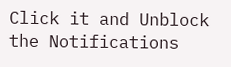Click it and Unblock the Notifications